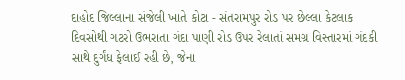દાહોદ જિલ્લાના સંજેલી ખાતે કોટા - સંતરામપુર રોડ પર છેલ્લા કેટલાક દિવસોથી ગટરો ઉભરાતા ગંદા પાણી રોડ ઉપર રેલાતાં સમગ્ર વિસ્તારમાં ગંદકી સાથે દુર્ગંધ ફેલાઈ રહી છે, જેના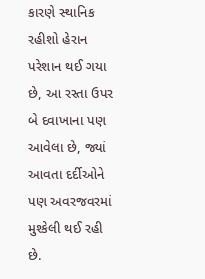કારણે સ્થાનિક રહીશો હેરાન પરેશાન થઈ ગયા છે, આ રસ્તા ઉપર બે દવાખાના પણ આવેલા છે, જ્યાં આવતા દર્દીઓને પણ અવરજવરમાં મુશ્કેલી થઈ રહી છે.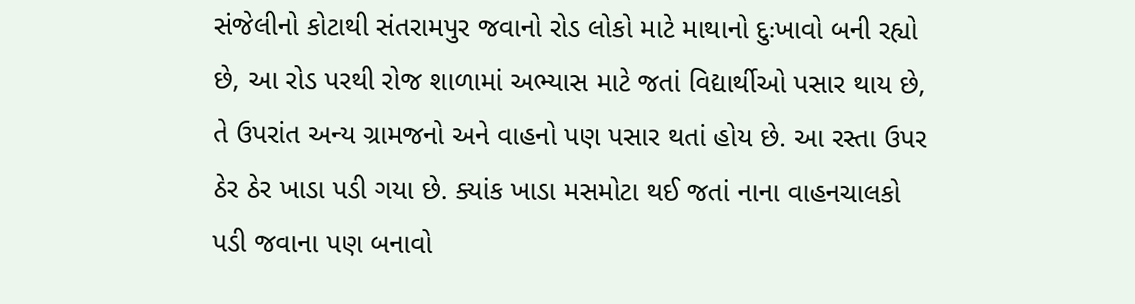સંજેલીનો કોટાથી સંતરામપુર જવાનો રોડ લોકો માટે માથાનો દુઃખાવો બની રહ્યો છે, આ રોડ પરથી રોજ શાળામાં અભ્યાસ માટે જતાં વિદ્યાર્થીઓ પસાર થાય છે, તે ઉપરાંત અન્ય ગ્રામજનો અને વાહનો પણ પસાર થતાં હોય છે. આ રસ્તા ઉપર ઠેર ઠેર ખાડા પડી ગયા છે. ક્યાંક ખાડા મસમોટા થઈ જતાં નાના વાહનચાલકો પડી જવાના પણ બનાવો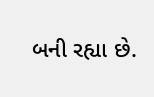બની રહ્યા છે.